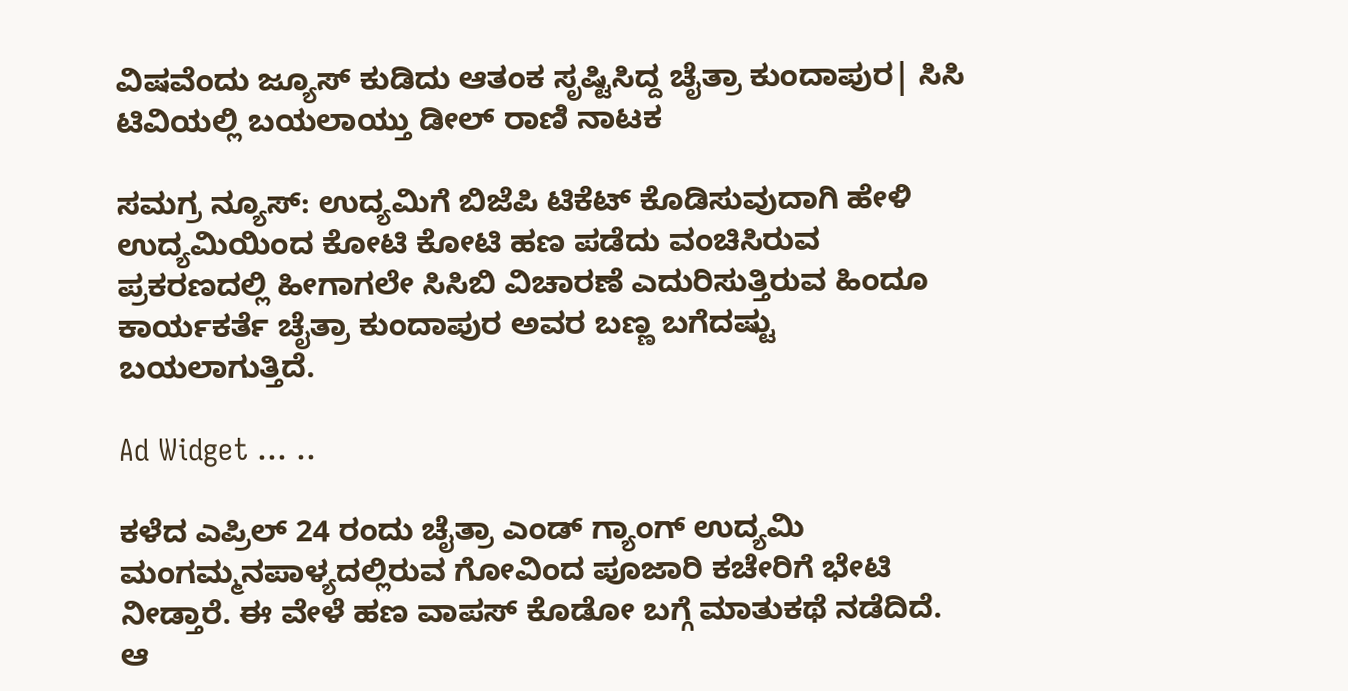ವಿಷವೆಂದು ಜ್ಯೂಸ್ ಕುಡಿದು ಆತಂಕ ಸೃಷ್ಟಿಸಿದ್ದ ಚೈತ್ರಾ ಕುಂದಾಪುರ| ಸಿಸಿ ಟಿವಿಯಲ್ಲಿ ಬಯಲಾಯ್ತು ಡೀಲ್ ರಾಣಿ ನಾಟಕ

ಸಮಗ್ರ ನ್ಯೂಸ್: ಉದ್ಯಮಿಗೆ ಬಿಜೆಪಿ ಟಿಕೆಟ್ ಕೊಡಿಸುವುದಾಗಿ ಹೇಳಿ ಉದ್ಯಮಿಯಿಂದ ಕೋಟಿ ಕೋಟಿ ಹಣ ಪಡೆದು ವಂಚಿಸಿರುವ ಪ್ರಕರಣದಲ್ಲಿ ಹೀಗಾಗಲೇ ಸಿಸಿಬಿ ವಿಚಾರಣೆ ಎದುರಿಸುತ್ತಿರುವ ಹಿಂದೂ ಕಾರ್ಯಕರ್ತೆ ಚೈತ್ರಾ ಕುಂದಾಪುರ ಅವರ ಬಣ್ಣ ಬಗೆದಷ್ಟು ಬಯಲಾಗುತ್ತಿದೆ.

Ad Widget ... ..

ಕಳೆದ ಎಪ್ರಿಲ್ 24 ರಂದು ಚೈತ್ರಾ ಎಂಡ್ ಗ್ಯಾಂಗ್ ಉದ್ಯಮಿ ಮಂಗಮ್ಮನಪಾಳ್ಯದಲ್ಲಿರುವ ಗೋವಿಂದ ಪೂಜಾರಿ ಕಚೇರಿಗೆ ಭೇಟಿ ನೀಡ್ತಾರೆ. ಈ ವೇಳೆ ಹಣ ವಾಪಸ್‌ ಕೊಡೋ ಬಗ್ಗೆ ಮಾತುಕಥೆ ನಡೆದಿದೆ. ಆ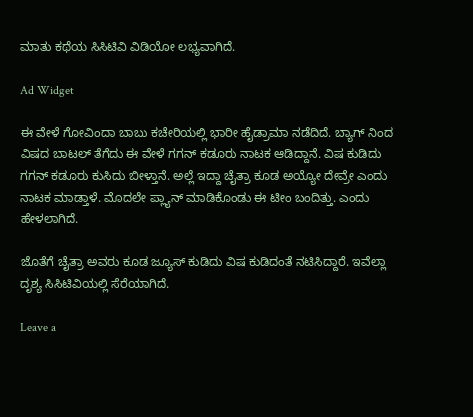ಮಾತು ಕಥೆಯ ಸಿಸಿಟಿವಿ ವಿಡಿಯೋ ಲಭ್ಯವಾಗಿದೆ.

Ad Widget

ಈ ವೇಳೆ ಗೋವಿಂದಾ ಬಾಬು ಕಚೇರಿಯಲ್ಲಿ ಭಾರೀ ಹೈಡ್ರಾಮಾ ನಡೆದಿದೆ. ಬ್ಯಾಗ್ ನಿಂದ ವಿಷದ ಬಾಟಲ್ ತೆಗೆದು ಈ ವೇಳೆ ಗಗನ್ ಕಡೂರು ನಾಟಕ ಆಡಿದ್ದಾನೆ. ವಿಷ ಕುಡಿದು ಗಗನ್ ಕಡೂರು ಕುಸಿದು ಬೀಳ್ತಾನೆ. ಅಲ್ಲೆ ಇದ್ದಾ ಚೈತ್ರಾ ಕೂಡ ಅಯ್ಯೋ ದೇವ್ರೇ ಎಂದು ನಾಟಕ ಮಾಡ್ತಾಳೆ. ಮೊದಲೇ ಪ್ಲ್ಯಾನ್ ಮಾಡಿಕೊಂಡು ಈ ಟೀಂ ಬಂದಿತ್ತು. ಎಂದು ಹೇಳಲಾಗಿದೆ.

ಜೊತೆಗೆ ಚೈತ್ರಾ ಅವರು ಕೂಡ ಜ್ಯೂಸ್ ಕುಡಿದು ವಿಷ ಕುಡಿದಂತೆ ನಟಿಸಿದ್ದಾರೆ. ಇವೆಲ್ಲಾ ದೃಶ್ಯ ಸಿಸಿಟಿವಿಯಲ್ಲಿ ಸೆರೆಯಾಗಿದೆ.

Leave a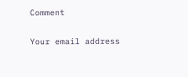Comment

Your email address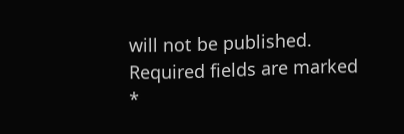will not be published. Required fields are marked *